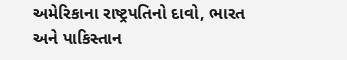અમેરિકાના રાષ્ટ્રપતિનો દાવો, ભારત અને પાકિસ્તાન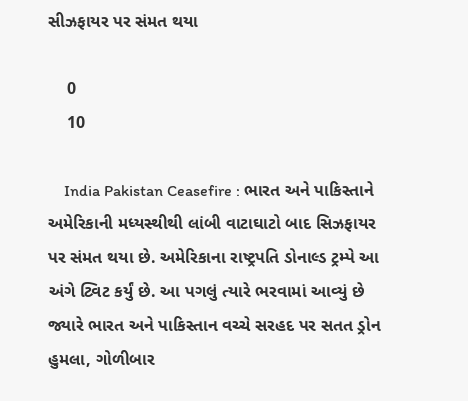સીઝફાયર પર સંમત થયા

    0
    10

    India Pakistan Ceasefire : ભારત અને પાકિસ્તાને અમેરિકાની મધ્યસ્થીથી લાંબી વાટાઘાટો બાદ સિઝફાયર પર સંમત થયા છે. અમેરિકાના રાષ્ટ્રપતિ ડોનાલ્ડ ટ્રમ્પે આ અંગે ટ્વિટ કર્યું છે. આ પગલું ત્યારે ભરવામાં આવ્યું છે જ્યારે ભારત અને પાકિસ્તાન વચ્ચે સરહદ પર સતત ડ્રોન હુમલા, ગોળીબાર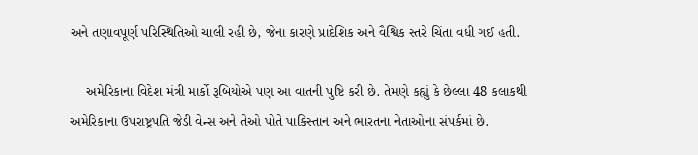અને તણાવપૂર્ણ પરિસ્થિતિઓ ચાલી રહી છે, જેના કારણે પ્રાદેશિક અને વૈશ્વિક સ્તરે ચિંતા વધી ગઈ હતી.

    અમેરિકાના વિદેશ મંત્રી માર્કો રૂબિયોએ પણ આ વાતની પુષ્ટિ કરી છે. તેમણે કહ્યું કે છેલ્લા 48 કલાકથી અમેરિકાના ઉપરાષ્ટ્રપતિ જેડી વેન્સ અને તેઓ પોતે પાકિસ્તાન અને ભારતના નેતાઓના સંપર્કમાં છે.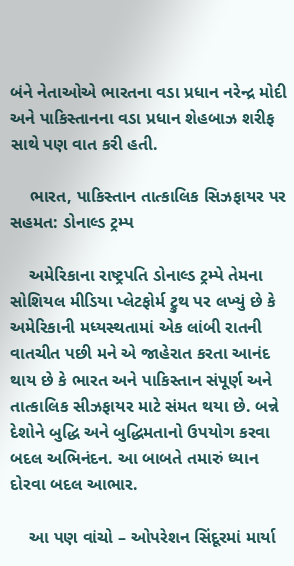બંને નેતાઓએ ભારતના વડા પ્રધાન નરેન્દ્ર મોદી અને પાકિસ્તાનના વડા પ્રધાન શેહબાઝ શરીફ સાથે પણ વાત કરી હતી.

    ભારત, પાકિસ્તાન તાત્કાલિક સિઝફાયર પર સહમત: ડોનાલ્ડ ટ્રમ્પ

    અમેરિકાના રાષ્ટ્રપતિ ડોનાલ્ડ ટ્રમ્પે તેમના સોશિયલ મીડિયા પ્લેટફોર્મ ટ્રુથ પર લખ્યું છે કે અમેરિકાની મધ્યસ્થતામાં એક લાંબી રાતની વાતચીત પછી મને એ જાહેરાત કરતા આનંદ થાય છે કે ભારત અને પાકિસ્તાન સંપૂર્ણ અને તાત્કાલિક સીઝફાયર માટે સંમત થયા છે. બન્ને દેશોને બુદ્ધિ અને બુદ્ધિમતાનો ઉપયોગ કરવા બદલ અભિનંદન. આ બાબતે તમારું ધ્યાન દોરવા બદલ આભાર.

    આ પણ વાંચો – ઓપરેશન સિંદૂરમાં માર્યા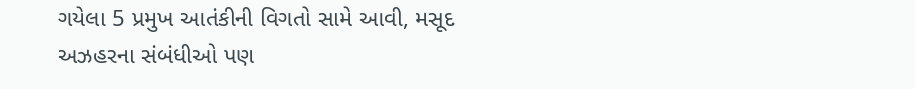ગયેલા 5 પ્રમુખ આતંકીની વિગતો સામે આવી, મસૂદ અઝહરના સંબંધીઓ પણ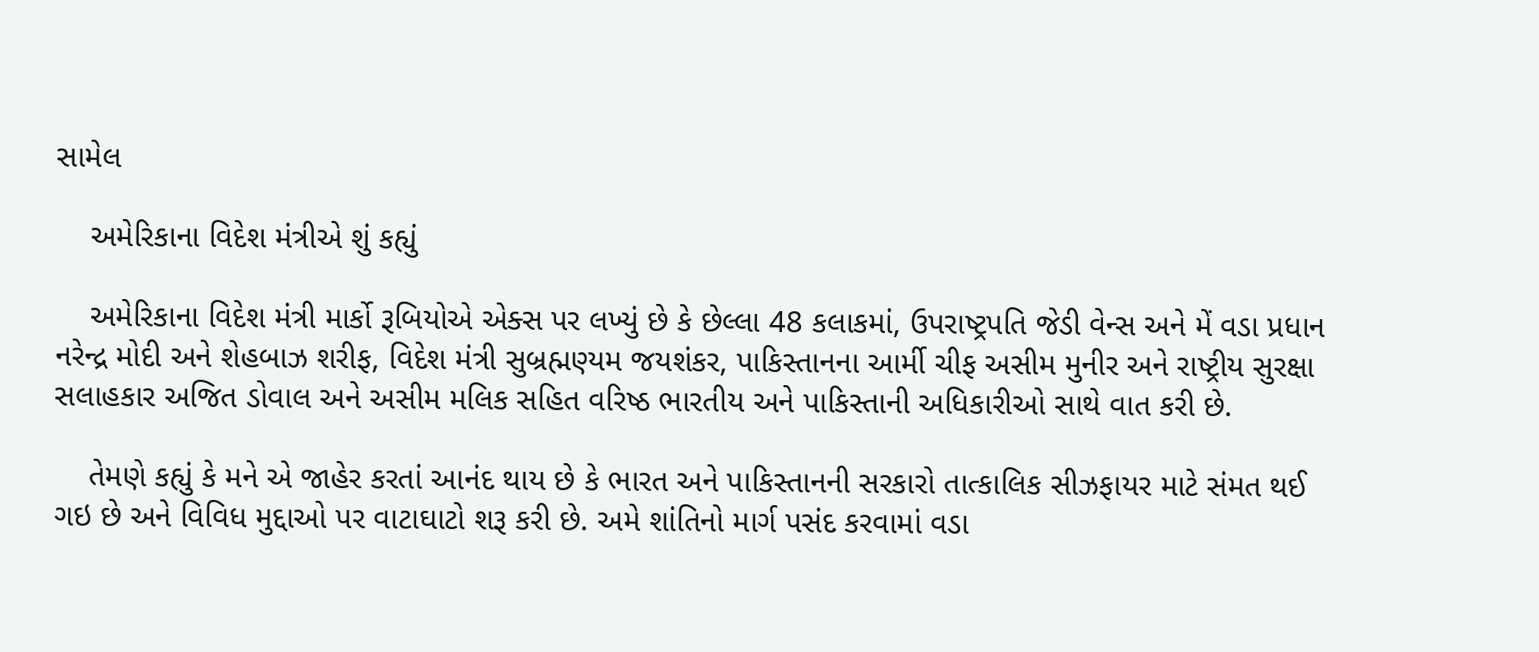સામેલ

    અમેરિકાના વિદેશ મંત્રીએ શું કહ્યું

    અમેરિકાના વિદેશ મંત્રી માર્કો રૂબિયોએ એક્સ પર લખ્યું છે કે છેલ્લા 48 કલાકમાં, ઉપરાષ્ટ્રપતિ જેડી વેન્સ અને મેં વડા પ્રધાન નરેન્દ્ર મોદી અને શેહબાઝ શરીફ, વિદેશ મંત્રી સુબ્રહ્મણ્યમ જયશંકર, પાકિસ્તાનના આર્મી ચીફ અસીમ મુનીર અને રાષ્ટ્રીય સુરક્ષા સલાહકાર અજિત ડોવાલ અને અસીમ મલિક સહિત વરિષ્ઠ ભારતીય અને પાકિસ્તાની અધિકારીઓ સાથે વાત કરી છે.

    તેમણે કહ્યું કે મને એ જાહેર કરતાં આનંદ થાય છે કે ભારત અને પાકિસ્તાનની સરકારો તાત્કાલિક સીઝફાયર માટે સંમત થઈ ગઇ છે અને વિવિધ મુદ્દાઓ પર વાટાઘાટો શરૂ કરી છે. અમે શાંતિનો માર્ગ પસંદ કરવામાં વડા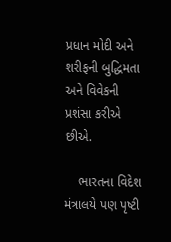પ્રધાન મોદી અને શરીફની બુદ્ધિમતા અને વિવેકની પ્રશંસા કરીએ છીએ.

    ભારતના વિદેશ મંત્રાલયે પણ પૃષ્ટી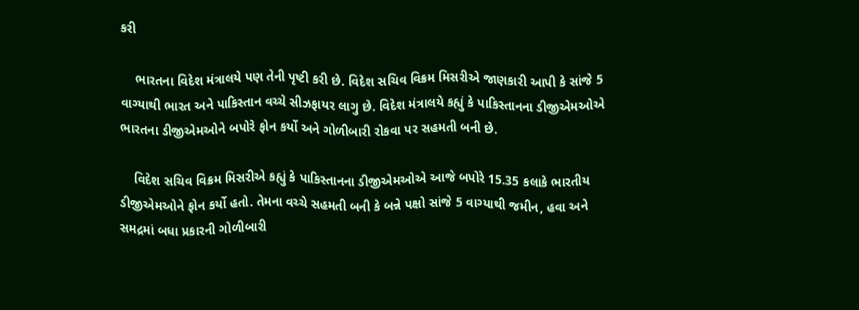કરી

    ભારતના વિદેશ મંત્રાલયે પણ તેની પૃષ્ટી કરી છે. વિદેશ સચિવ વિક્રમ મિસરીએ જાણકારી આપી કે સાંજે 5 વાગ્યાથી ભારત અને પાકિસ્તાન વચ્ચે સીઝફાયર લાગુ છે. વિદેશ મંત્રાલયે કહ્યું કે પાકિસ્તાનના ડીજીએમઓએ ભારતના ડીજીએમઓને બપોરે ફોન કર્યો અને ગોળીબારી રોકવા પર સહમતી બની છે.

    વિદેશ સચિવ વિક્રમ મિસરીએ કહ્યું કે પાકિસ્તાનના ડીજીએમઓએ આજે બપોરે 15.35 કલાકે ભારતીય ડીજીએમઓને ફોન કર્યો હતો. તેમના વચ્ચે સહમતી બની કે બન્ને પક્ષો સાંજે 5 વાગ્યાથી જમીન, હવા અને સમદ્રમાં બધા પ્રકારની ગોળીબારી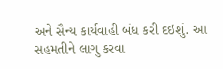અને સૈન્ય કાર્યવાહી બંધ કરી દઇશું. આ સહમતીને લાગુ કરવા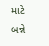માટે બન્ને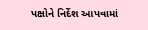પક્ષોને નિર્દેશ આપવામાં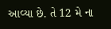આવ્યા છે. તે 12 મે ના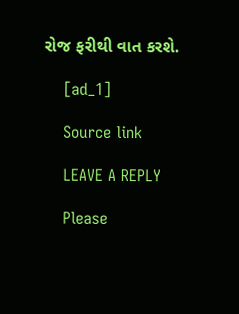રોજ ફરીથી વાત કરશે.

    [ad_1]

    Source link

    LEAVE A REPLY

    Please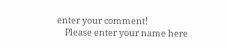enter your comment!
    Please enter your name here